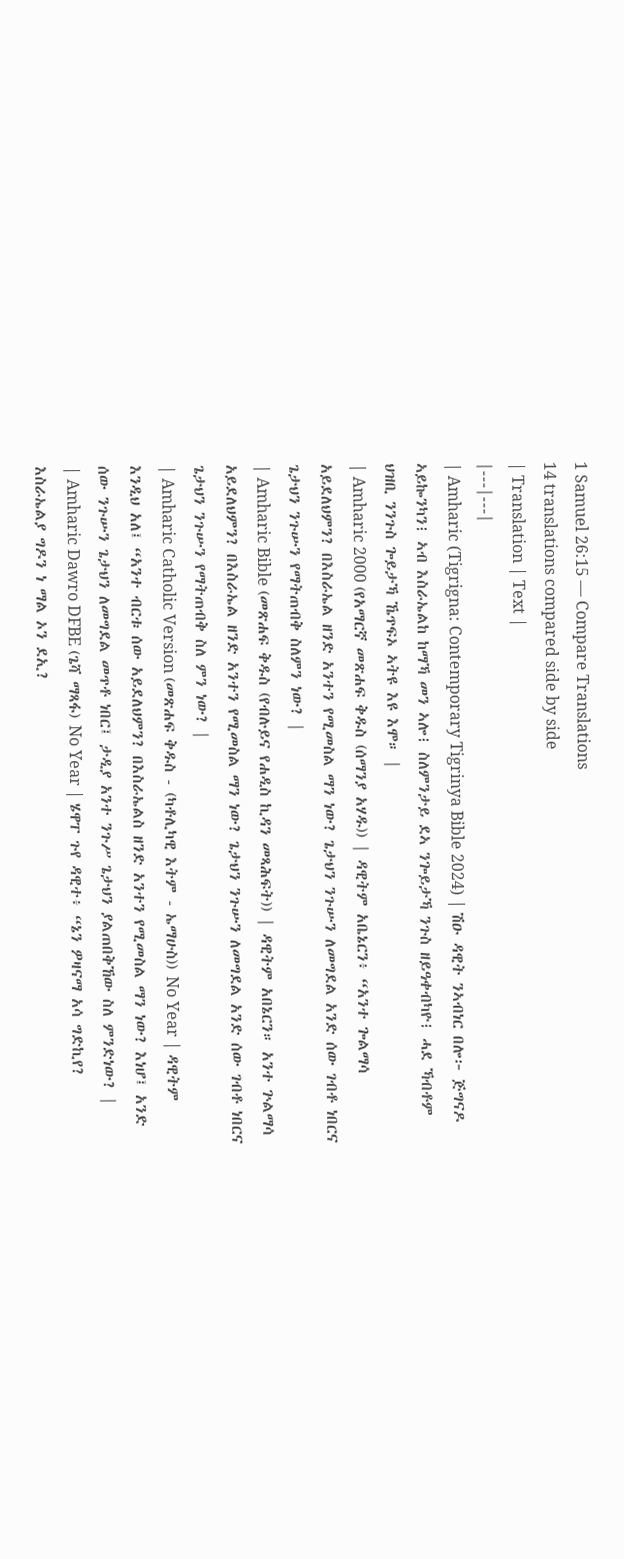1 Samuel 26:15 — Compare Translations
14 translations compared side by side
| Translation | Text |
|---|---|
| Amharic (Tigrigna: Contemporary Tigrinya Bible 2024) | ሽዑ ዳዊት ንኣብነር በሎ፦ ጅግናዶ ኣይኰንካን፧ ኣብ እስራኤልከ ከማኻ መን ኣሎ፧ ስለምንታይ ደኣ ንጐይታኻ ንጉስ ዘይዓቀብካዮ፧ ሓደ ኻብቶም ህዝቢ ንንጉስ ጐይታኻ ኼጥፍኦ ኣትዩ እዩ እሞ። |
| Amharic 2000 (የአማርኛ መጽሐፍ ቅዱስ (ሰማንያ አሃዱ)) | ዳዊትም አቤኔርን፥ “አንተ ጐልማሳ አይደለህምን? በእስራኤል ዘንድ አንተን የሚመስል ማን ነው? ጌታህን ንጉሡን ለመግደል አንድ ሰው ገብቶ ነበርና ጌታህን ንጉሡን የማትጠብቅ ስለምን ነው? |
| Amharic Bible (መጽሐፍ ቅዱስ (የብሉይና የሐዲስ ኪዳን መጻሕፍት)) | ዳዊትም አበኔርን። አንተ ጕልማሳ አይደለህምን? በእስራኤል ዘንድ አንተን የሚመስል ማን ነው? ጌታህን ንጉሡን ለመግደል አንድ ሰው ገብቶ ነበርና ጌታህን ንጉሡን የማትጠብቅ ስለ ምን ነው? |
| Amharic Catholic Version (መጽሐፍ ቅዱስ - (ካቶሊካዊ እትም - ኤማሁስ)) No Year | ዳዊትም እንዲህ አለ፤ “አንተ ብርቱ ሰው አይደለህምን? በእስራኤልስ ዘንድ አንተን የሚመስል ማን ነው? እነሆ፤ አንድ ሰው ንጉሡን ጌታህን ለመግደል መጥቶ ነበር፤ ታዲያ አንተ ንጉሥ ጌታህን ያልጠበቅኸው ስለ ምንድነው? |
| Amharic Dawro DFBE (ጌሻ ማጻፋ) No Year | ሄዋፐ ጉየ ዳዊተ፥ “ኔን ዎዛናማ አሳ ግድኪየ? እስራኤልያ ግዶን ነ ማል ኦን ደኢ?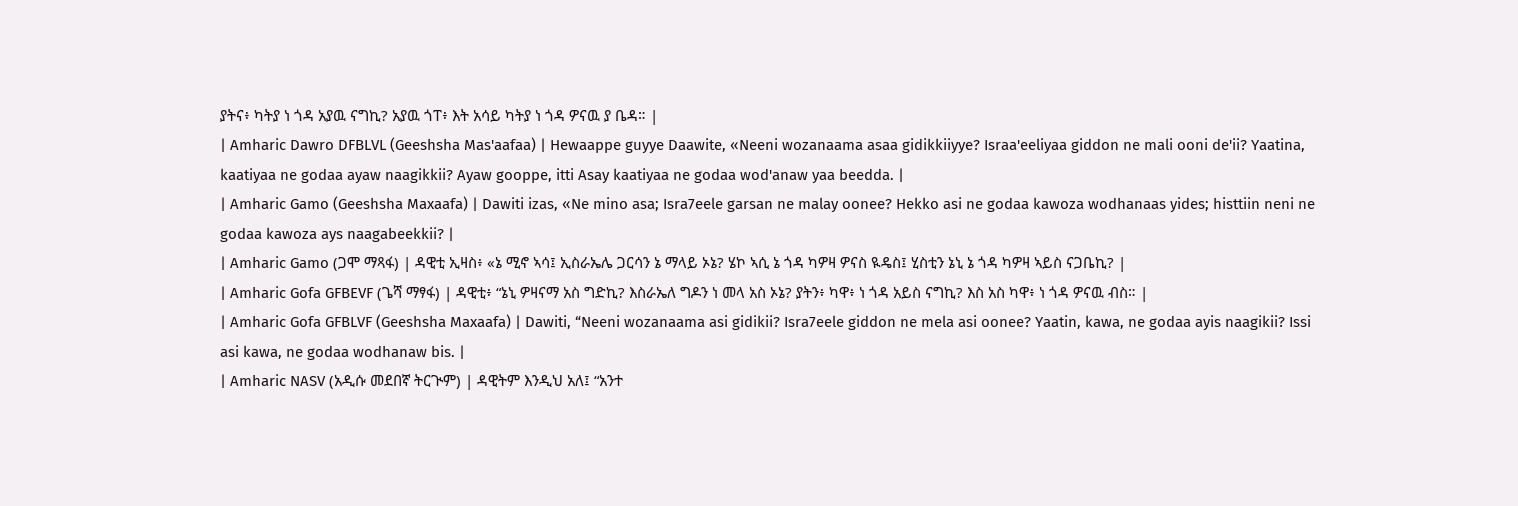ያትና፥ ካትያ ነ ጎዳ አያዉ ናግኪ? አያዉ ጎፐ፥ እት አሳይ ካትያ ነ ጎዳ ዎናዉ ያ ቤዳ። |
| Amharic Dawro DFBLVL (Geeshsha Mas'aafaa) | Hewaappe guyye Daawite, «Neeni wozanaama asaa gidikkiiyye? Israa'eeliyaa giddon ne mali ooni de'ii? Yaatina, kaatiyaa ne godaa ayaw naagikkii? Ayaw gooppe, itti Asay kaatiyaa ne godaa wod'anaw yaa beedda. |
| Amharic Gamo (Geeshsha Maxaafa) | Dawiti izas, «Ne mino asa; Isra7eele garsan ne malay oonee? Hekko asi ne godaa kawoza wodhanaas yides; histtiin neni ne godaa kawoza ays naagabeekkii? |
| Amharic Gamo (ጋሞ ማጻፋ) | ዳዊቲ ኢዛስ፥ «ኔ ሚኖ ኣሳ፤ ኢስራኤሌ ጋርሳን ኔ ማላይ ኦኔ? ሄኮ ኣሲ ኔ ጎዳ ካዎዛ ዎናስ ዪዴስ፤ ሂስቲን ኔኒ ኔ ጎዳ ካዎዛ ኣይስ ናጋቤኪ? |
| Amharic Gofa GFBEVF (ጌሻ ማፃፋ) | ዳዊቲ፥ “ኔኒ ዎዛናማ አስ ግድኪ? እስራኤለ ግዶን ነ መላ አስ ኦኔ? ያትን፥ ካዋ፥ ነ ጎዳ አይስ ናግኪ? እስ አስ ካዋ፥ ነ ጎዳ ዎናዉ ብስ። |
| Amharic Gofa GFBLVF (Geeshsha Maxaafa) | Dawiti, “Neeni wozanaama asi gidikii? Isra7eele giddon ne mela asi oonee? Yaatin, kawa, ne godaa ayis naagikii? Issi asi kawa, ne godaa wodhanaw bis. |
| Amharic NASV (አዲሱ መደበኛ ትርጒም) | ዳዊትም እንዲህ አለ፤ “አንተ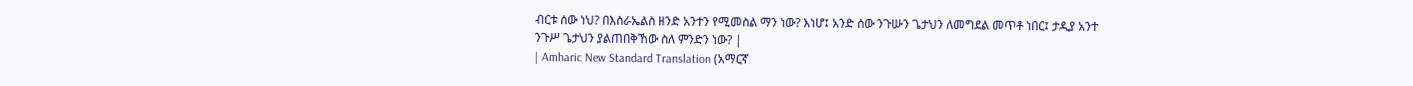ብርቱ ሰው ነህ? በእስራኤልስ ዘንድ አንተን የሚመስል ማን ነው? እነሆ፤ አንድ ሰው ንጉሡን ጌታህን ለመግደል መጥቶ ነበር፤ ታዲያ አንተ ንጉሥ ጌታህን ያልጠበቅኸው ስለ ምንድን ነው? |
| Amharic New Standard Translation (አማርኛ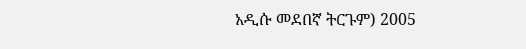አዲሱ መደበኛ ትርጉም) 2005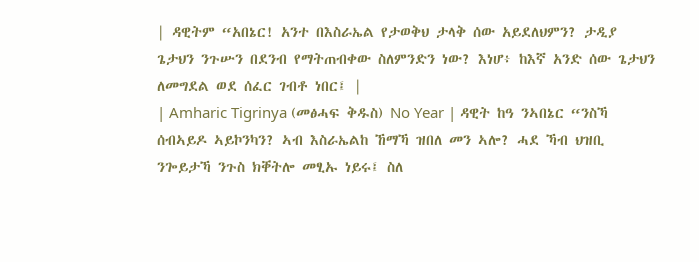| ዳዊትም “አበኔር! አንተ በእስራኤል የታወቅህ ታላቅ ሰው አይደለህምን? ታዲያ ጌታህን ንጉሡን በደንብ የማትጠብቀው ስለምንድን ነው? እነሆ፥ ከእኛ አንድ ሰው ጌታህን ለመግደል ወደ ሰፈር ገብቶ ነበር፤ |
| Amharic Tigrinya (መፅሓፍ ቅዱስ) No Year | ዳዊት ከዓ ንኣበኔር “ንስኻ ሰብኣይዶ ኣይኮንካን? ኣብ እስራኤልከ ኸማኻ ዝበለ መን ኣሎ? ሓደ ኻብ ህዝቢ ንጐይታኻ ንጉስ ክቐትሎ መፂኡ ነይሩ፤ ስለ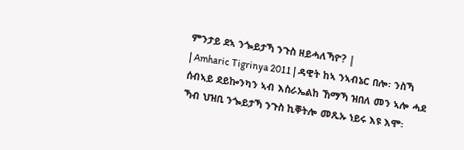ምንታይ ደኣ ንጐይታኻ ንጉስ ዘይሓለኻዮ? |
| Amharic Tigrinya 2011 | ዳዊት ከኣ ንኣብኔር በሎ፡ ንስኻ ሰብኣይ ደይኰንካን ኣብ እስራኤልከ ኸማኻ ዝበለ መን ኣሎ ሓደ ኻብ ህዝቢ ንጐይታኻ ንጉስ ኪቐትሎ መጺኡ ነይሩ እዩ እሞ፡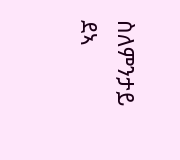ስለምንታይ ደኣ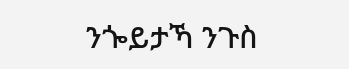ንጐይታኻ ንጉስ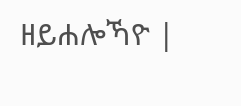ዘይሐሎኻዮ |